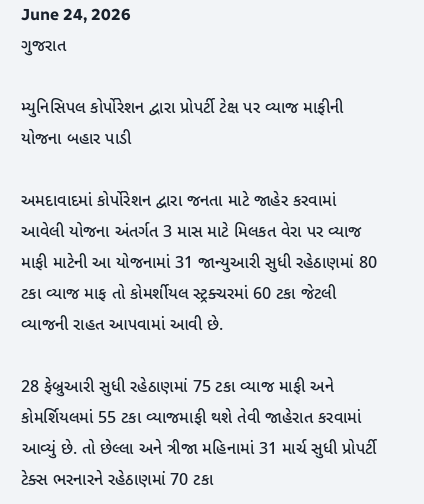June 24, 2026
ગુજરાત

મ્યુનિસિપલ કોર્પોરેશન દ્વારા પ્રોપર્ટી ટેક્ષ પર વ્યાજ માફીની યોજના બહાર પાડી

અમદાવાદમાં કોર્પોરેશન દ્વારા જનતા માટે જાહેર કરવામાં આવેલી યોજના અંતર્ગત 3 માસ માટે મિલકત વેરા પર વ્યાજ માફી માટેની આ યોજનામાં 31 જાન્યુઆરી સુધી રહેઠાણમાં 80 ટકા વ્યાજ માફ તો કોમર્શીયલ સ્ટ્રક્ચરમાં 60 ટકા જેટલી વ્યાજની રાહત આપવામાં આવી છે.

28 ફેબ્રુઆરી સુધી રહેઠાણમાં 75 ટકા વ્યાજ માફી અને કોમર્શિયલમાં 55 ટકા વ્યાજમાફી થશે તેવી જાહેરાત કરવામાં આવ્યું છે. તો છેલ્લા અને ત્રીજા મહિનામાં 31 માર્ચ સુધી પ્રોપર્ટી ટેક્સ ભરનારને રહેઠાણમાં 70 ટકા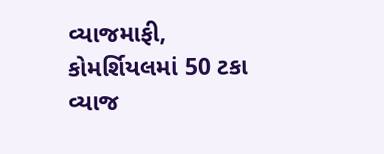વ્યાજમાફી, કોમર્શિયલમાં 50 ટકા વ્યાજ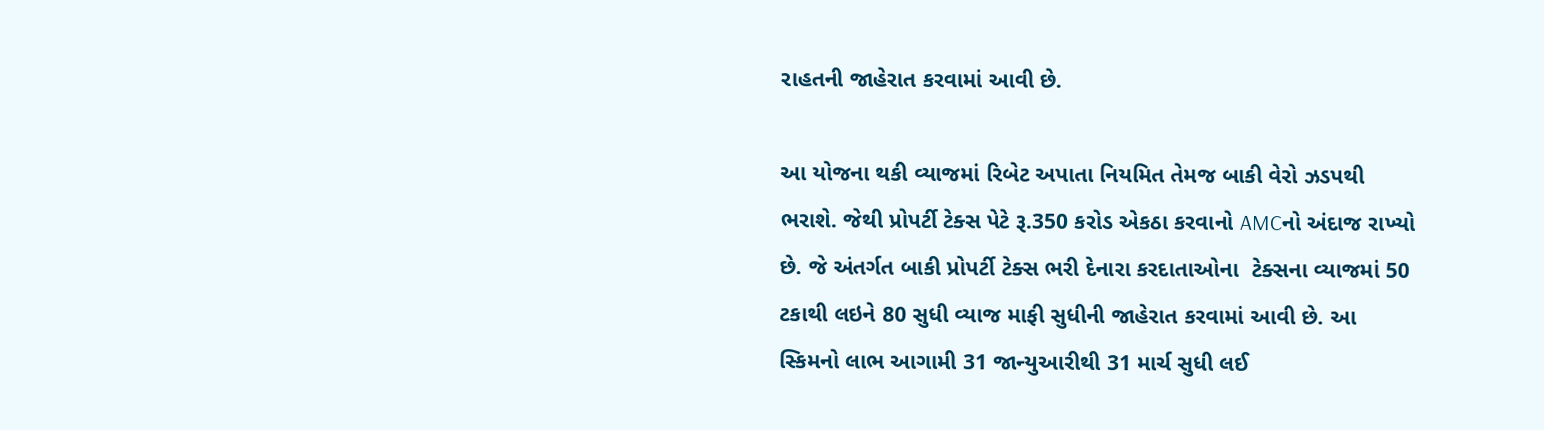રાહતની જાહેરાત કરવામાં આવી છે.

આ યોજના થકી વ્યાજમાં રિબેટ અપાતા નિયમિત તેમજ બાકી વેરો ઝડપથી ભરાશે. જેથી પ્રોપર્ટી ટેક્સ પેટે રૂ.350 કરોડ એકઠા કરવાનો AMCનો અંદાજ રાખ્યો છે. જે અંતર્ગત બાકી પ્રોપર્ટી ટેક્સ ભરી દેનારા કરદાતાઓના  ટેક્સના વ્યાજમાં 50 ટકાથી લઇને 80 સુધી વ્યાજ માફી સુધીની જાહેરાત કરવામાં આવી છે. આ સ્કિમનો લાભ આગામી 31 જાન્યુઆરીથી 31 માર્ચ સુધી લઈ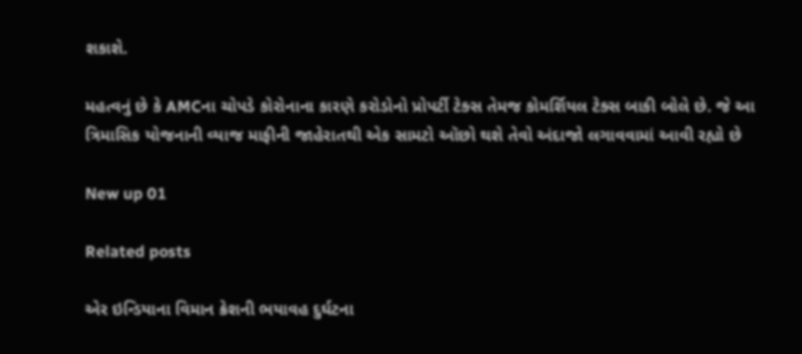શકાશે.

મહત્વનું છે કે AMCના ચોપડે કોરોનાના કારણે કરોડોનો પ્રોપર્ટી ટેક્સ તેમજ કોમર્શિયલ ટેક્સ બાકી બોલે છે. જે આ ત્રિમાસિક યોજનાની વ્યાજ માફીની જાહેરાતથી એક સામટો ઑછો થશે તેવો અંદાજો લગાવવામાં આવી રહ્યો છે

New up 01

Related posts

એર ઇન્ડિયાના વિમાન ક્રેશની ભયાવહ દુર્ઘટના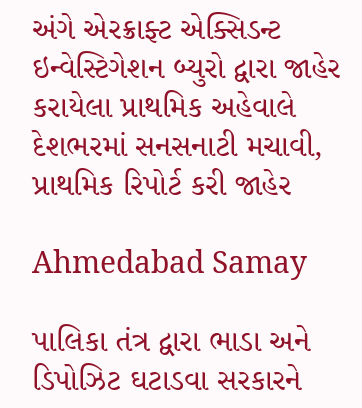અંગે એરક્રાફ્ટ એક્સિડન્ટ ઇન્વેસ્ટિગેશન બ્યુરો દ્વારા જાહેર કરાયેલા પ્રાથમિક અહેવાલે દેશભરમાં સનસનાટી મચાવી, પ્રાથમિક રિપોર્ટ કરી જાહેર

Ahmedabad Samay

પાલિકા તંત્ર દ્વારા ભાડા અને ડિપોઝિટ ઘટાડવા સરકારને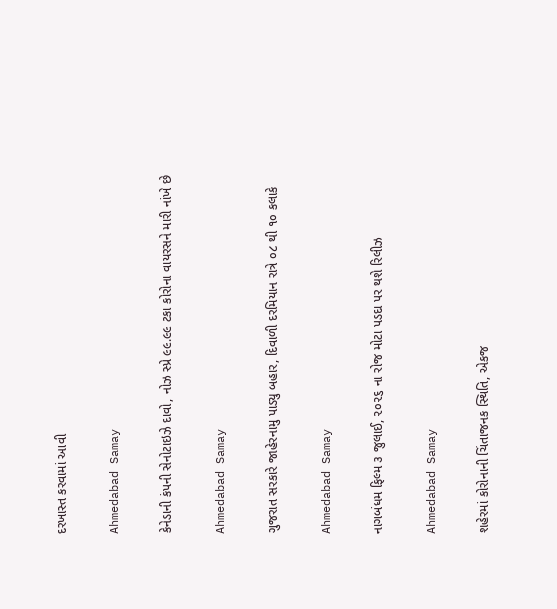દરખાસ્ત કરવામાં આવી

Ahmedabad Samay

કેનેડાની કંપની સેનોટાઇઝે દાવો, નોઝ સ્પ્રે ૯૯.૯૯ ટકા કોરોના વાયરસને મારી નાંખે છે

Ahmedabad Samay

ગુજરાત સરકારે જાહેરનામુ પાડ્યુ બહાર, દિવાળી દરમિયાન રાત્રે ૦૮ થી ૧૦ કલાકે

Ahmedabad Samay

નાગબંધમ ફિલ્‍મ ૩ જુલાઈ, ૨૦૨૬ ના રોજ મોટા પડદા પર થશે રિલીઝ

Ahmedabad Samay

શહેરમાં કોરોનાની ચિંતાજનક સ્થિતિ, એકજ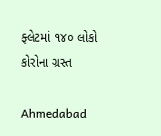ફ્લેટમાં ૧૪૦ લોકો કોરોના ગ્રસ્ત

Ahmedabad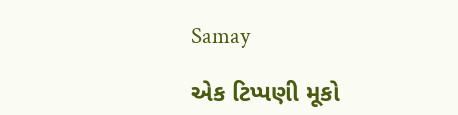Samay

એક ટિપ્પણી મૂકો